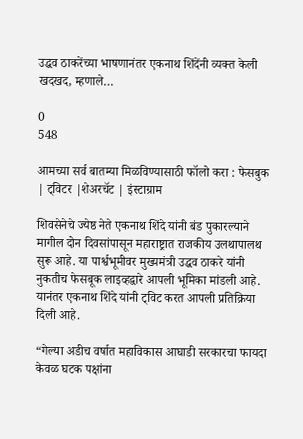उद्धव ठाकरेंच्या भाषणानंतर एकनाथ शिंदेंनी व्यक्त केली खदखद, म्हणाले…

0
548

आमच्या सर्व बातम्या मिळविण्यासाठी फॉलो करा : फेसबुक | ट्विटर |शेअरचॅट | इंस्टाग्राम

शिवसेनेचे ज्येष्ठ नेते एकनाथ शिंदे यांनी बंड पुकारल्याने मागील दोन दिवसांपासून महाराष्ट्रात राजकीय उलथापालथ सुरू आहे. या पार्श्वभूमीवर मुख्यमंत्री उद्धव ठाकरे यांनी नुकतीच फेसबूक लाइव्हद्वारे आपली भूमिका मांडली आहे. यानंतर एकनाथ शिंदे यांनी ट्विट करत आपली प्रतिक्रिया दिली आहे.

“गेल्या अडीच वर्षात महाविकास आघाडी सरकारचा फायदा केवळ घटक पक्षांना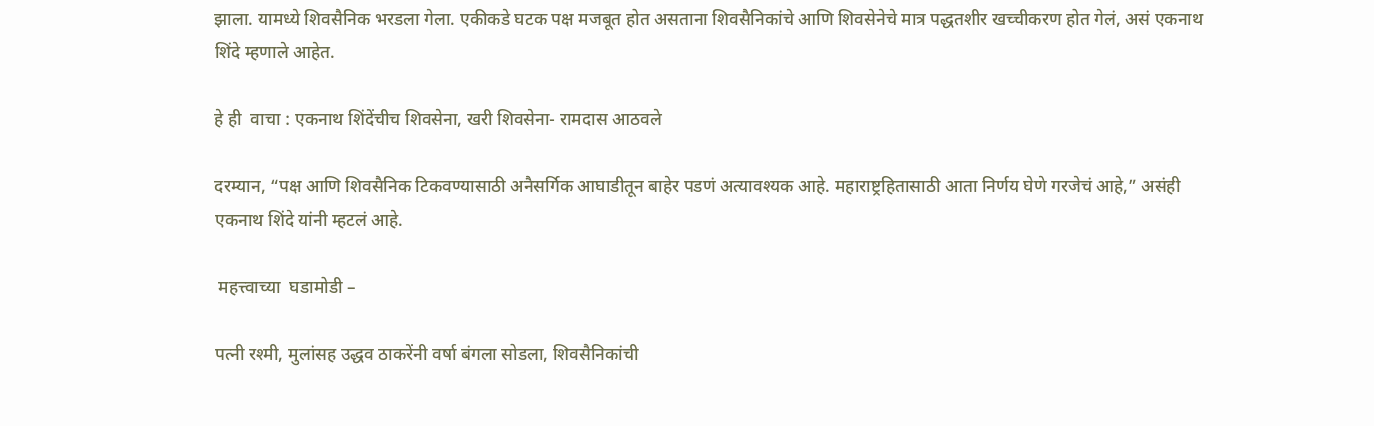झाला. यामध्ये शिवसैनिक भरडला गेला. एकीकडे घटक पक्ष मजबूत होत असताना शिवसैनिकांचे आणि शिवसेनेचे मात्र पद्धतशीर खच्चीकरण होत गेलं, असं एकनाथ शिंदे म्हणाले आहेत.

हे ही  वाचा : एकनाथ शिंदेंचीच शिवसेना, खरी शिवसेना- रामदास आठवले

दरम्यान, “पक्ष आणि शिवसैनिक टिकवण्यासाठी अनैसर्गिक आघाडीतून बाहेर पडणं अत्यावश्यक आहे. महाराष्ट्रहितासाठी आता निर्णय घेणे गरजेचं आहे,” असंही एकनाथ शिंदे यांनी म्हटलं आहे.

 महत्त्वाच्या  घडामोडी –

पत्नी रश्मी, मुलांसह उद्धव ठाकरेंनी वर्षा बंगला सोडला, शिवसैनिकांची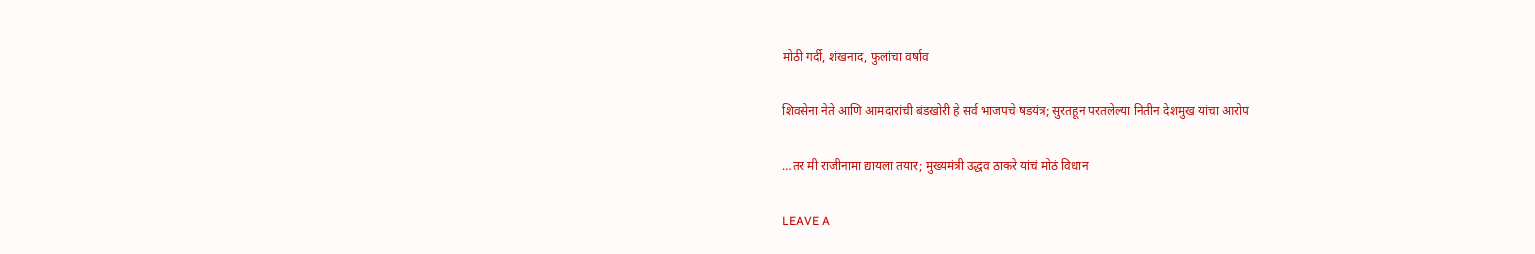मोठी गर्दी, शंखनाद, फुलांचा वर्षाव

शिवसेना नेते आणि आमदारांची बंडखोरी हे सर्व भाजपचे षडयंत्र; सुरतहून परतलेल्या नितीन देशमुख यांचा आरोप

…तर मी राजीनामा द्यायला तयार; मुख्यमंत्री उद्धव ठाकरे यांचं मोठं विधान

LEAVE A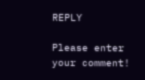REPLY

Please enter your comment!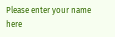Please enter your name here